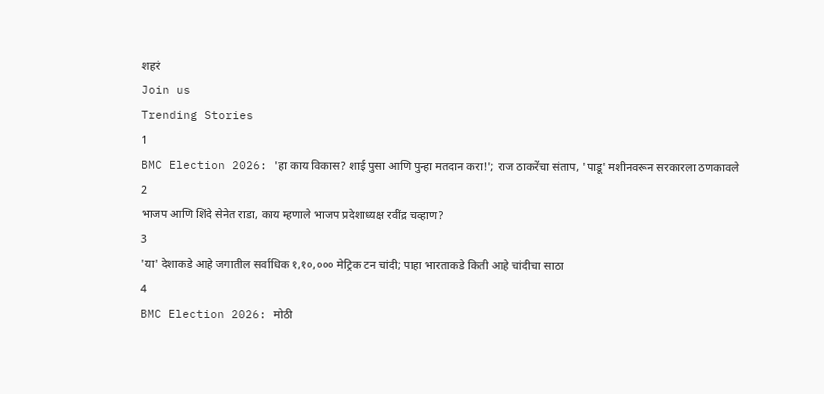शहरं
Join us
Trending Stories
1
BMC Election 2026: 'हा काय विकास? शाई पुसा आणि पुन्हा मतदान करा!'; राज ठाकरेंचा संताप, 'पाडू' मशीनवरून सरकारला ठणकावले
2
भाजप आणि शिंदे सेनेत राडा, काय म्हणाले भाजप प्रदेशाध्यक्ष रवींद्र चव्हाण?
3
'या' देशाकडे आहे जगातील सर्वाधिक १,१०,००० मेट्रिक टन चांदी; पाहा भारताकडे किती आहे चांदीचा साठा
4
BMC Election 2026: मोठी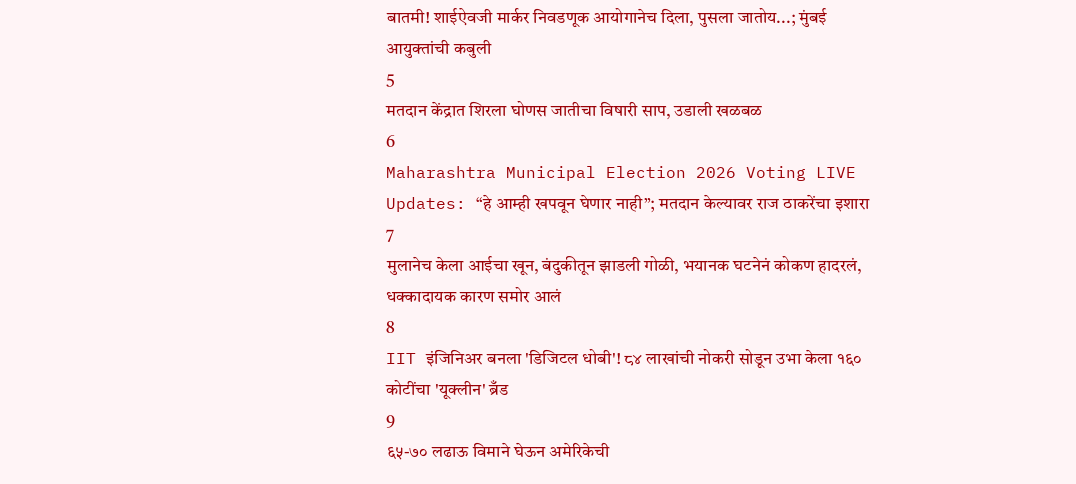बातमी! शाईऐवजी मार्कर निवडणूक आयोगानेच दिला, पुसला जातोय...; मुंबई आयुक्तांची कबुली
5
मतदान केंद्रात शिरला घोणस जातीचा विषारी साप, उडाली खळबळ
6
Maharashtra Municipal Election 2026 Voting LIVE Updates: “हे आम्ही खपवून घेणार नाही”; मतदान केल्यावर राज ठाकरेंचा इशारा
7
मुलानेच केला आईचा खून, बंदुकीतून झाडली गोळी, भयानक घटनेनं कोकण हादरलं, धक्कादायक कारण समोर आलं
8
IIT इंजिनिअर बनला 'डिजिटल धोबी'! ८४ लाखांची नोकरी सोडून उभा केला १६० कोटींचा 'यूक्लीन' ब्रँड
9
६५-७० लढाऊ विमाने घेऊन अमेरिकेची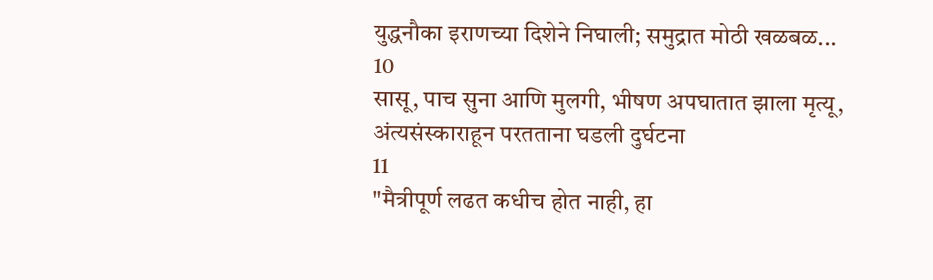युद्धनौका इराणच्या दिशेने निघाली; समुद्रात मोठी खळबळ...
10
सासू, पाच सुना आणि मुलगी, भीषण अपघातात झाला मृत्यू, अंत्यसंस्काराहून परतताना घडली दुर्घटना
11
"मैत्रीपूर्ण लढत कधीच होत नाही, हा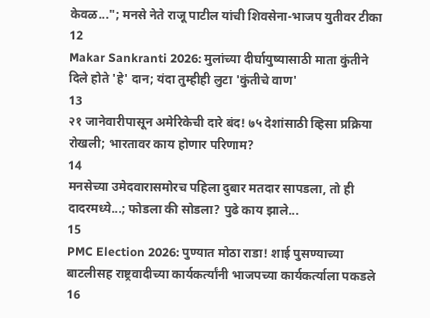केवळ..."; मनसे नेते राजू पाटील यांची शिवसेना-भाजप युतीवर टीका
12
Makar Sankranti 2026: मुलांच्या दीर्घायुष्यासाठी माता कुंतीने दिले होते 'हे' दान; यंदा तुम्हीही लुटा 'कुंतीचे वाण'
13
२१ जानेवारीपासून अमेरिकेची दारे बंद! ७५ देशांसाठी व्हिसा प्रक्रिया रोखली; भारतावर काय होणार परिणाम?
14
मनसेच्या उमेदवारासमोरच पहिला दुबार मतदार सापडला, तो ही दादरमध्ये...; फोडला की सोडला? पुढे काय झाले...
15
PMC Election 2026: पुण्यात मोठा राडा! शाई पुसण्याच्या बाटलीसह राष्ट्रवादीच्या कार्यकर्त्यांनी भाजपच्या कार्यकर्त्याला पकडले
16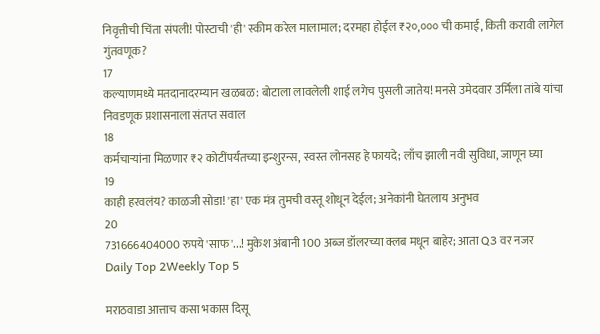निवृत्तीची चिंता संपली! पोस्टाची 'ही' स्कीम करेल मालामाल; दरमहा होईल ₹२०,००० ची कमाई, किती करावी लागेल गुंतवणूक?
17
कल्याणमध्ये मतदानादरम्यान खळबळ: बोटाला लावलेली शाई लगेच पुसली जातेय! मनसे उमेदवार उर्मिला तांबे यांचा निवडणूक प्रशासनाला संतप्त सवाल
18
कर्मचाऱ्यांना मिळणार ₹२ कोटींपर्यंतच्या इन्शुरन्स, स्वस्त लोनसह हे फायदे; लाँच झाली नवी सुविधा, जाणून घ्या
19
काही हरवलंय? काळजी सोडा! 'हा' एक मंत्र तुमची वस्तू शोधून देईल; अनेकांनी घेतलाय अनुभव
20
731666404000 रुपये 'साफ'...! मुकेश अंबानी 100 अब्ज डॉलरच्या क्लब मधून बाहेर; आता Q3 वर नजर
Daily Top 2Weekly Top 5

मराठवाडा आत्ताच कसा भकास दिसू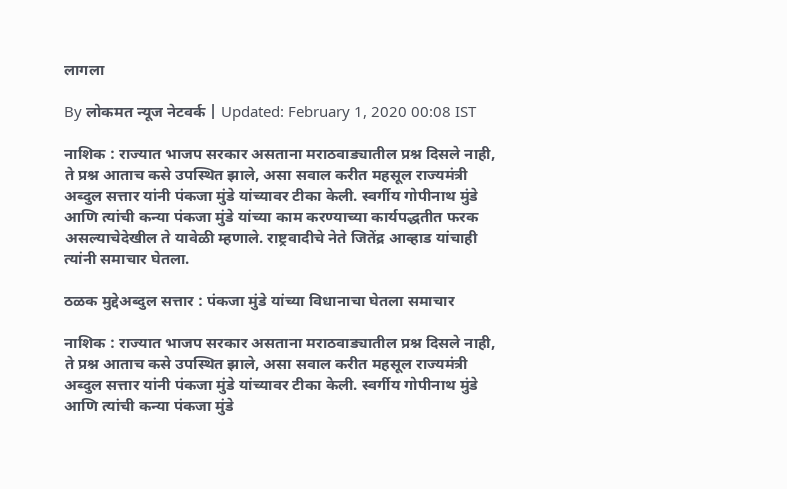लागला

By लोकमत न्यूज नेटवर्क | Updated: February 1, 2020 00:08 IST

नाशिक : राज्यात भाजप सरकार असताना मराठवाड्यातील प्रश्न दिसले नाही, ते प्रश्न आताच कसे उपस्थित झाले, असा सवाल करीत महसूल राज्यमंत्री अब्दुल सत्तार यांनी पंकजा मुंडे यांच्यावर टीका केली. स्वर्गीय गोपीनाथ मुंडे आणि त्यांची कन्या पंकजा मुंडे यांच्या काम करण्याच्या कार्यपद्धतीत फरक असल्याचेदेखील ते यावेळी म्हणाले. राष्ट्रवादीचे नेते जितेंद्र आव्हाड यांचाही त्यांनी समाचार घेतला.

ठळक मुद्देअब्दुल सत्तार : पंकजा मुंडे यांच्या विधानाचा घेतला समाचार

नाशिक : राज्यात भाजप सरकार असताना मराठवाड्यातील प्रश्न दिसले नाही, ते प्रश्न आताच कसे उपस्थित झाले, असा सवाल करीत महसूल राज्यमंत्री अब्दुल सत्तार यांनी पंकजा मुंडे यांच्यावर टीका केली. स्वर्गीय गोपीनाथ मुंडे आणि त्यांची कन्या पंकजा मुंडे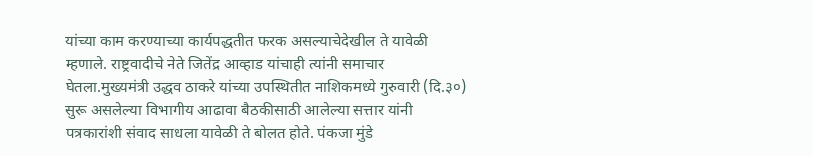यांच्या काम करण्याच्या कार्यपद्धतीत फरक असल्याचेदेखील ते यावेळी म्हणाले. राष्ट्रवादीचे नेते जितेंद्र आव्हाड यांचाही त्यांनी समाचार घेतला.मुख्यमंत्री उद्धव ठाकरे यांच्या उपस्थितीत नाशिकमध्ये गुरुवारी (दि.३०) सुरू असलेल्या विभागीय आढावा बैठकीसाठी आलेल्या सत्तार यांनी पत्रकारांशी संवाद साधला यावेळी ते बोलत होते. पंकजा मुंडे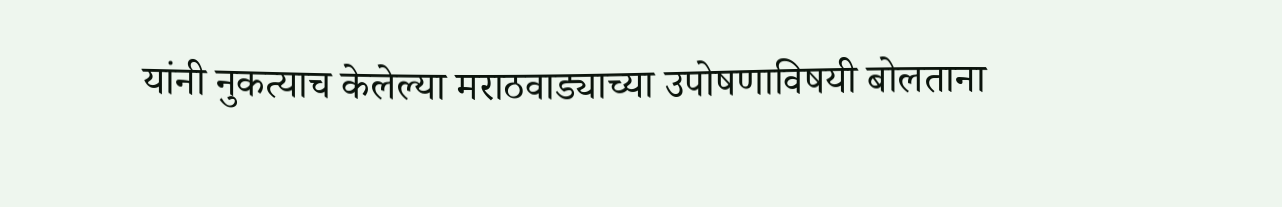यांनी नुकत्याच केलेल्या मराठवाड्याच्या उपोषणाविषयी बोलताना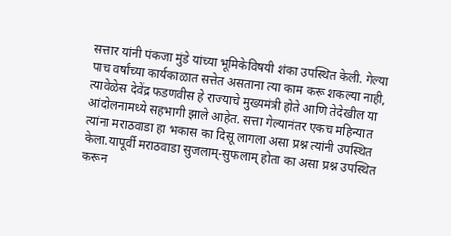सत्तार यांनी पंकजा मुंडे यांच्या भूमिकेविषयी शंका उपस्थित केली. गेल्या पाच वर्षांच्या कार्यकाळात सत्तेत असताना त्या काम करू शकल्या नाही, त्यावेळेस देवेंद्र फडणवीस हे राज्याचे मुख्यमंत्री होते आणि तेदेखील या आंदोलनामध्ये सहभागी झाले आहेत. सत्ता गेल्यानंतर एकच महिन्यात त्यांना मराठवाडा हा भकास का दिसू लागला असा प्रश्न त्यांनी उपस्थित केला.यापूर्वी मराठवाडा सुजलाम्-सुफलाम् होता का असा प्रश्न उपस्थित करून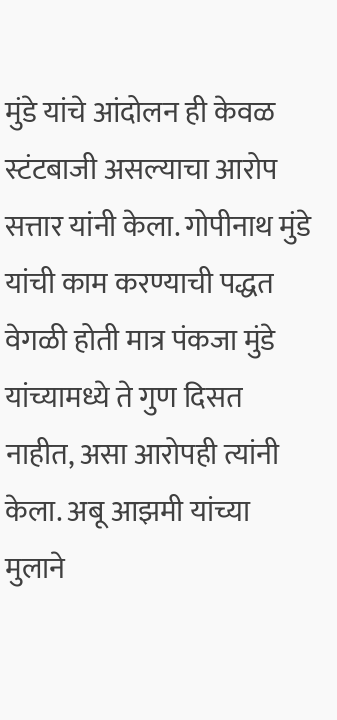मुंडे यांचे आंदोलन ही केवळ स्टंटबाजी असल्याचा आरोप सत्तार यांनी केला. गोपीनाथ मुंडे यांची काम करण्याची पद्धत वेगळी होती मात्र पंकजा मुंडे यांच्यामध्ये ते गुण दिसत नाहीत, असा आरोपही त्यांनी केला. अबू आझमी यांच्या मुलाने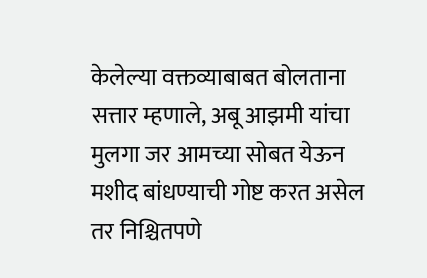केलेल्या वक्तव्याबाबत बोलताना सत्तार म्हणाले, अबू आझमी यांचा मुलगा जर आमच्या सोबत येऊन मशीद बांधण्याची गोष्ट करत असेल तर निश्चितपणे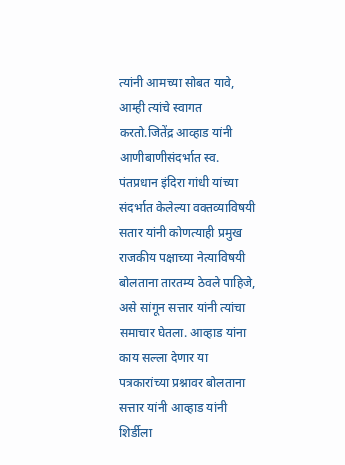त्यांनी आमच्या सोबत यावे, आम्ही त्यांचे स्वागत करतो.जितेंद्र आव्हाड यांनी आणीबाणीसंदर्भात स्व. पंतप्रधान इंदिरा गांधी यांच्या संदर्भात केलेल्या वक्तव्याविषयी सतार यांनी कोणत्याही प्रमुख राजकीय पक्षाच्या नेत्याविषयी बोलताना तारतम्य ठेवले पाहिजे, असे सांगून सत्तार यांनी त्यांचा समाचार घेतला. आव्हाड यांना काय सल्ला देणार या पत्रकारांच्या प्रश्नावर बोलताना सत्तार यांनी आव्हाड यांनी शिर्डीला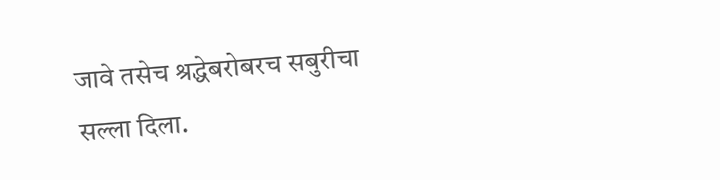जावे तसेच श्रद्धेबरोबरच सबुरीचा सल्ला दिला.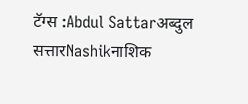टॅग्स :Abdul Sattarअब्दुल सत्तारNashikनाशिक